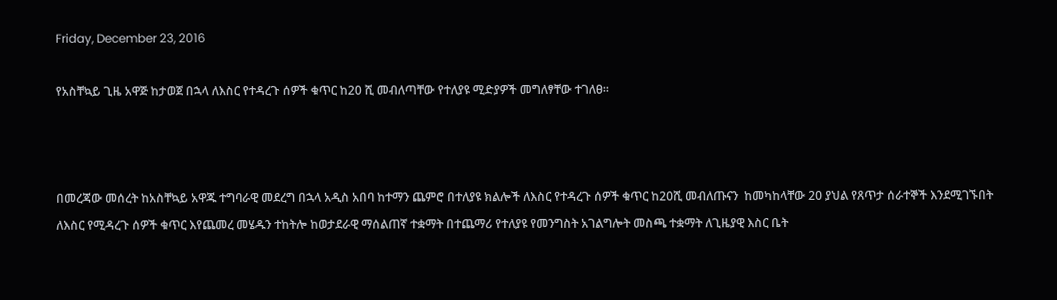Friday, December 23, 2016

የአስቸኳይ ጊዜ አዋጅ ከታወጀ በኋላ ለእስር የተዳረጉ ሰዎች ቁጥር ከ20 ሺ መብለጣቸው የተለያዩ ሚድያዎች መግለፃቸው ተገለፀ።



በመረጃው መሰረት ከአስቸኳይ አዋጁ ተግባራዊ መደረግ በኋላ አዲስ አበባ ከተማን ጨምሮ በተለያዩ ክልሎች ለእስር የተዳረጉ ሰዎች ቁጥር ከ20ሺ መብለጡናን  ከመካከላቸው 20 ያህል የጸጥታ ሰራተኞች እንደሚገኙበት ለእስር የሚዳረጉ ሰዎች ቁጥር እየጨመረ መሄዱን ተከትሎ ከወታደራዊ ማሰልጠኛ ተቋማት በተጨማሪ የተለያዩ የመንግስት አገልግሎት መስጫ ተቋማት ለጊዜያዊ እስር ቤት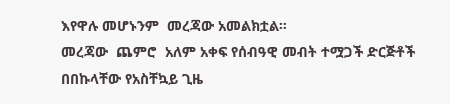እየዋሉ መሆኑንም  መረጃው አመልክቷል።
መረጃው  ጨምሮ  አለም አቀፍ የሰብዓዊ መብት ተሟጋች ድርጅቶች በበኩላቸው የአስቸኳይ ጊዜ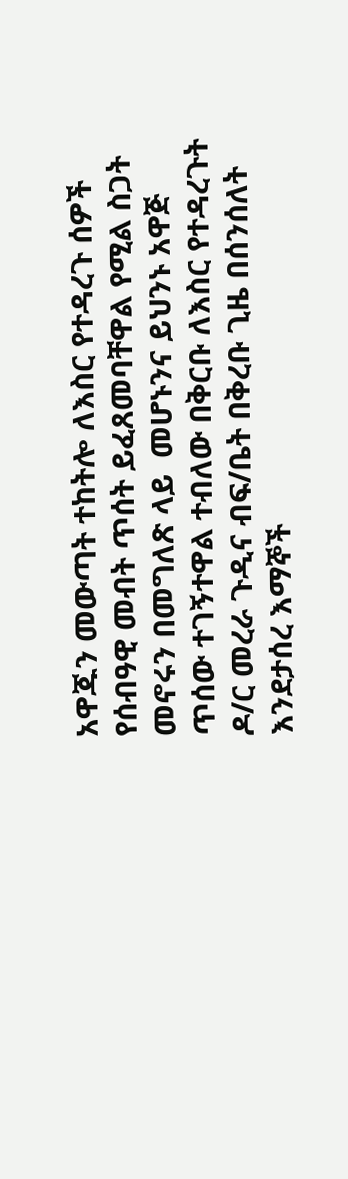አዋጁን መውጣት ተከትሎ ለእስር የተዳረጉ ሰዎች የሰብዓዊ መብት ጥሰት ይፈጸመባቸዋል የሚል ስጋት መኖሩን በመግለጽ ላይ  መሆኑንና ይህንኑ አዋጅ ጥሰው ተገኝተዋል ተብለው በቅርቡ ለእስር የተዳረጉት ዶ/ር መረራ ጉዲና ብፍ/ቤት በቅረቡ ጊዜ በሰንሰለት  እንደታሰረ እማኞች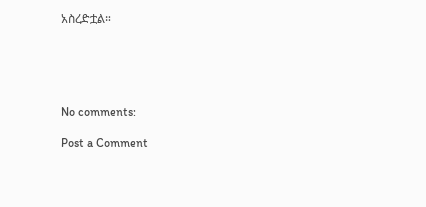አስረድቷል።





No comments:

Post a Comment